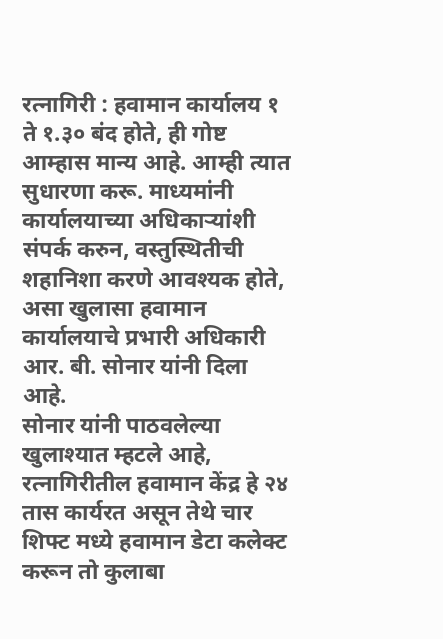रत्नागिरी : हवामान कार्यालय १ ते १.३० बंद होते, ही गोष्ट आम्हास मान्य आहे. आम्ही त्यात सुधारणा करू. माध्यमांनी कार्यालयाच्या अधिकाऱ्यांशी संपर्क करुन, वस्तुस्थितीची शहानिशा करणे आवश्यक होते, असा खुलासा हवामान कार्यालयाचे प्रभारी अधिकारी आर. बी. सोनार यांनी दिला आहे.
सोनार यांनी पाठवलेल्या खुलाश्यात म्हटले आहे, रत्नागिरीतील हवामान केंद्र हे २४ तास कार्यरत असून तेथे चार शिफ्ट मध्ये हवामान डेटा कलेक्ट करून तो कुलाबा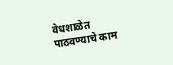वेधशाळेत पाठवण्याचे काम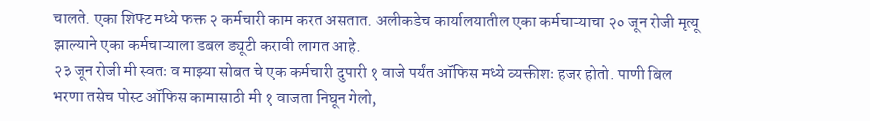चालते. एका शिफ्ट मध्ये फक्त २ कर्मचारी काम करत असतात. अलीकडेच कार्यालयातील एका कर्मचाऱ्याचा २० जून रोजी मृत्यू झाल्याने एका कर्मचाऱ्याला डबल ड्यूटी करावी लागत आहे.
२३ जून रोजी मी स्वतः व माझ्या सोबत चे एक कर्मचारी दुपारी १ वाजे पर्यंत ऑफिस मध्ये व्यक्तीशः हजर होतो. पाणी बिल भरणा तसेच पोस्ट ऑफिस कामासाठी मी १ वाजता निघून गेलो,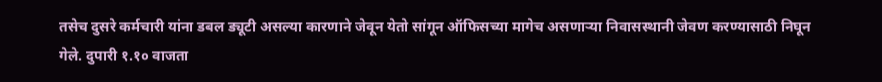तसेच दुसरे कर्मचारी यांना डबल ड्यूटी असल्या कारणाने जेवून येतो सांगून ऑफिसच्या मागेच असणाऱ्या निवासस्थानी जेवण करण्यासाठी निघून गेले. दुपारी १.१० वाजता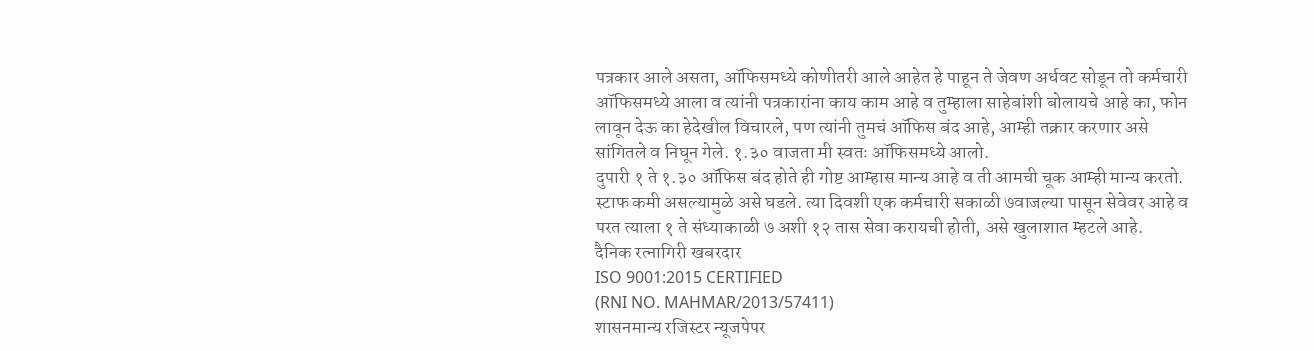पत्रकार आले असता, ऑफिसमध्ये कोणीतरी आले आहेत हे पाहून ते जेवण अर्धवट सोडून तो कर्मचारी ऑफिसमध्ये आला व त्यांनी पत्रकारांना काय काम आहे व तुम्हाला साहेबांशी बोलायचे आहे का, फोन लावून देऊ का हेदेखील विचारले, पण त्यांनी तुमचं ऑफिस बंद आहे, आम्ही तक्रार करणार असे सांगितले व निघून गेले. १.३० वाजता मी स्वतः ऑफिसमध्ये आलो.
दुपारी १ ते १.३० ऑफिस बंद होते ही गोष्ट आम्हास मान्य आहे व ती आमची चूक आम्ही मान्य करतो. स्टाफ कमी असल्यामुळे असे घडले. त्या दिवशी एक कर्मचारी सकाळी ७वाजल्या पासून सेवेवर आहे व परत त्याला १ ते संध्याकाळी ७ अशी १२ तास सेवा करायची होती, असे खुलाशात म्हटले आहे.
दैनिक रत्नागिरी खबरदार
ISO 9001:2015 CERTIFIED
(RNI NO. MAHMAR/2013/57411)
शासनमान्य रजिस्टर न्यूजपेपर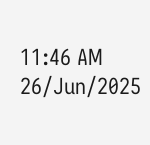11:46 AM 26/Jun/2025